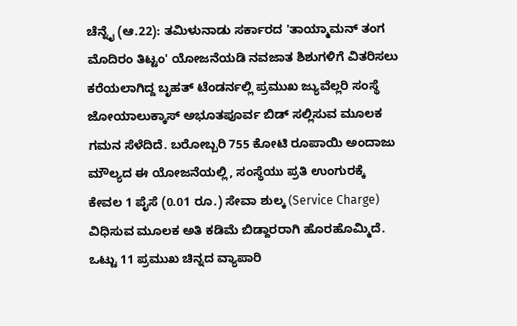ಚೆನ್ನೈ (ಆ.22): ತಮಿಳುನಾಡು ಸರ್ಕಾರದ 'ತಾಯ್ಮಾಮನ್ ತಂಗ ಮೊದಿರಂ ತಿಟ್ಟಂ' ಯೋಜನೆಯಡಿ ನವಜಾತ ಶಿಶುಗಳಿಗೆ ವಿತರಿಸಲು ಕರೆಯಲಾಗಿದ್ದ ಬೃಹತ್ ಟೆಂಡರ್ನಲ್ಲಿ ಪ್ರಮುಖ ಜ್ಯುವೆಲ್ಲರಿ ಸಂಸ್ಥೆ ಜೋಯಾಲುಕ್ಕಾಸ್ ಅಭೂತಪೂರ್ವ ಬಿಡ್ ಸಲ್ಲಿಸುವ ಮೂಲಕ ಗಮನ ಸೆಳೆದಿದೆ. ಬರೋಬ್ಬರಿ 755 ಕೋಟಿ ರೂಪಾಯಿ ಅಂದಾಜು ಮೌಲ್ಯದ ಈ ಯೋಜನೆಯಲ್ಲಿ, ಸಂಸ್ಥೆಯು ಪ್ರತಿ ಉಂಗುರಕ್ಕೆ ಕೇವಲ 1 ಪೈಸೆ (0.01 ರೂ.) ಸೇವಾ ಶುಲ್ಕ (Service Charge) ವಿಧಿಸುವ ಮೂಲಕ ಅತಿ ಕಡಿಮೆ ಬಿಡ್ದಾರರಾಗಿ ಹೊರಹೊಮ್ಮಿದೆ. ಒಟ್ಟು 11 ಪ್ರಮುಖ ಚಿನ್ನದ ವ್ಯಾಪಾರಿ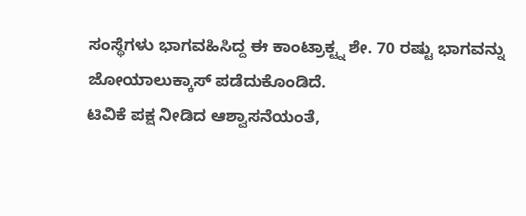ಸಂಸ್ಥೆಗಳು ಭಾಗವಹಿಸಿದ್ದ ಈ ಕಾಂಟ್ರಾಕ್ಟ್ನ ಶೇ. 70 ರಷ್ಟು ಭಾಗವನ್ನು ಜೋಯಾಲುಕ್ಕಾಸ್ ಪಡೆದುಕೊಂಡಿದೆ.
ಟಿವಿಕೆ ಪಕ್ಷ ನೀಡಿದ ಆಶ್ವಾಸನೆಯಂತೆ,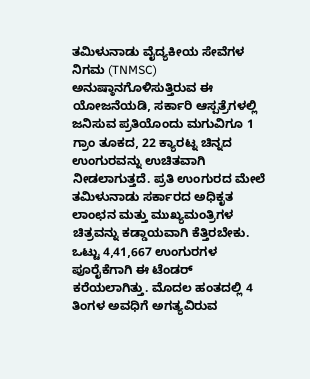ತಮಿಳುನಾಡು ವೈದ್ಯಕೀಯ ಸೇವೆಗಳ ನಿಗಮ (TNMSC) ಅನುಷ್ಠಾನಗೊಳಿಸುತ್ತಿರುವ ಈ ಯೋಜನೆಯಡಿ, ಸರ್ಕಾರಿ ಆಸ್ಪತ್ರೆಗಳಲ್ಲಿ ಜನಿಸುವ ಪ್ರತಿಯೊಂದು ಮಗುವಿಗೂ 1 ಗ್ರಾಂ ತೂಕದ, 22 ಕ್ಯಾರಟ್ನ ಚಿನ್ನದ ಉಂಗುರವನ್ನು ಉಚಿತವಾಗಿ ನೀಡಲಾಗುತ್ತದೆ. ಪ್ರತಿ ಉಂಗುರದ ಮೇಲೆ ತಮಿಳುನಾಡು ಸರ್ಕಾರದ ಅಧಿಕೃತ ಲಾಂಛನ ಮತ್ತು ಮುಖ್ಯಮಂತ್ರಿಗಳ ಚಿತ್ರವನ್ನು ಕಡ್ಡಾಯವಾಗಿ ಕೆತ್ತಿರಬೇಕು. ಒಟ್ಟು 4,41,667 ಉಂಗುರಗಳ ಪೂರೈಕೆಗಾಗಿ ಈ ಟೆಂಡರ್ ಕರೆಯಲಾಗಿತ್ತು. ಮೊದಲ ಹಂತದಲ್ಲಿ 4 ತಿಂಗಳ ಅವಧಿಗೆ ಅಗತ್ಯವಿರುವ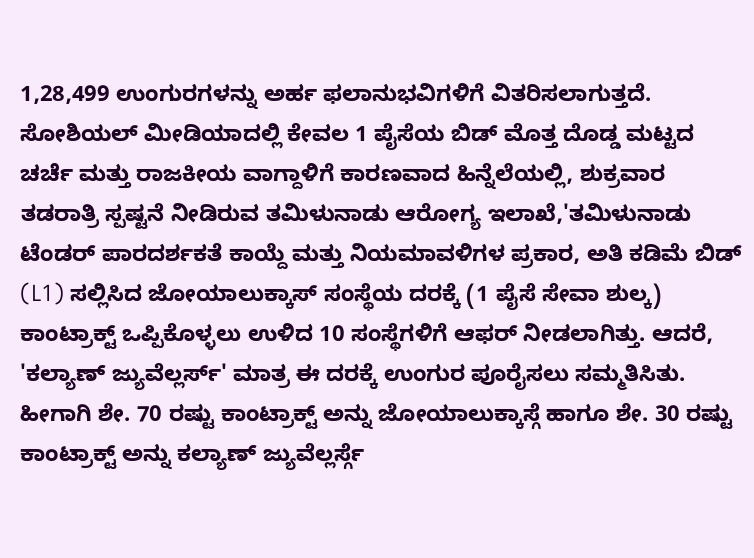1,28,499 ಉಂಗುರಗಳನ್ನು ಅರ್ಹ ಫಲಾನುಭವಿಗಳಿಗೆ ವಿತರಿಸಲಾಗುತ್ತದೆ.
ಸೋಶಿಯಲ್ ಮೀಡಿಯಾದಲ್ಲಿ ಕೇವಲ 1 ಪೈಸೆಯ ಬಿಡ್ ಮೊತ್ತ ದೊಡ್ಡ ಮಟ್ಟದ ಚರ್ಚೆ ಮತ್ತು ರಾಜಕೀಯ ವಾಗ್ದಾಳಿಗೆ ಕಾರಣವಾದ ಹಿನ್ನೆಲೆಯಲ್ಲಿ, ಶುಕ್ರವಾರ ತಡರಾತ್ರಿ ಸ್ಪಷ್ಟನೆ ನೀಡಿರುವ ತಮಿಳುನಾಡು ಆರೋಗ್ಯ ಇಲಾಖೆ,'ತಮಿಳುನಾಡು ಟೆಂಡರ್ ಪಾರದರ್ಶಕತೆ ಕಾಯ್ದೆ ಮತ್ತು ನಿಯಮಾವಳಿಗಳ ಪ್ರಕಾರ, ಅತಿ ಕಡಿಮೆ ಬಿಡ್ (L1) ಸಲ್ಲಿಸಿದ ಜೋಯಾಲುಕ್ಕಾಸ್ ಸಂಸ್ಥೆಯ ದರಕ್ಕೆ (1 ಪೈಸೆ ಸೇವಾ ಶುಲ್ಕ) ಕಾಂಟ್ರಾಕ್ಟ್ ಒಪ್ಪಿಕೊಳ್ಳಲು ಉಳಿದ 10 ಸಂಸ್ಥೆಗಳಿಗೆ ಆಫರ್ ನೀಡಲಾಗಿತ್ತು. ಆದರೆ, 'ಕಲ್ಯಾಣ್ ಜ್ಯುವೆಲ್ಲರ್ಸ್' ಮಾತ್ರ ಈ ದರಕ್ಕೆ ಉಂಗುರ ಪೂರೈಸಲು ಸಮ್ಮತಿಸಿತು. ಹೀಗಾಗಿ ಶೇ. 70 ರಷ್ಟು ಕಾಂಟ್ರಾಕ್ಟ್ ಅನ್ನು ಜೋಯಾಲುಕ್ಕಾಸ್ಗೆ ಹಾಗೂ ಶೇ. 30 ರಷ್ಟು ಕಾಂಟ್ರಾಕ್ಟ್ ಅನ್ನು ಕಲ್ಯಾಣ್ ಜ್ಯುವೆಲ್ಲರ್ಸ್ಗೆ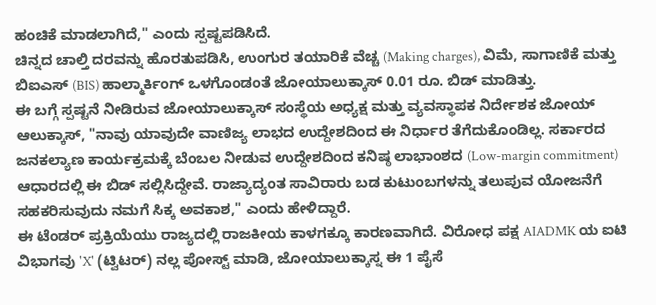ಹಂಚಿಕೆ ಮಾಡಲಾಗಿದೆ," ಎಂದು ಸ್ಪಷ್ಟಪಡಿಸಿದೆ.
ಚಿನ್ನದ ಚಾಲ್ತಿ ದರವನ್ನು ಹೊರತುಪಡಿಸಿ, ಉಂಗುರ ತಯಾರಿಕೆ ವೆಚ್ಚ (Making charges), ವಿಮೆ, ಸಾಗಾಣಿಕೆ ಮತ್ತು ಬಿಐಎಸ್ (BIS) ಹಾಲ್ಮಾರ್ಕಿಂಗ್ ಒಳಗೊಂಡಂತೆ ಜೋಯಾಲುಕ್ಕಾಸ್ 0.01 ರೂ. ಬಿಡ್ ಮಾಡಿತ್ತು.
ಈ ಬಗ್ಗೆ ಸ್ಪಷ್ಟನೆ ನೀಡಿರುವ ಜೋಯಾಲುಕ್ಕಾಸ್ ಸಂಸ್ಥೆಯ ಅಧ್ಯಕ್ಷ ಮತ್ತು ವ್ಯವಸ್ಥಾಪಕ ನಿರ್ದೇಶಕ ಜೋಯ್ ಆಲುಕ್ಕಾಸ್, "ನಾವು ಯಾವುದೇ ವಾಣಿಜ್ಯ ಲಾಭದ ಉದ್ದೇಶದಿಂದ ಈ ನಿರ್ಧಾರ ತೆಗೆದುಕೊಂಡಿಲ್ಲ. ಸರ್ಕಾರದ ಜನಕಲ್ಯಾಣ ಕಾರ್ಯಕ್ರಮಕ್ಕೆ ಬೆಂಬಲ ನೀಡುವ ಉದ್ದೇಶದಿಂದ ಕನಿಷ್ಠ ಲಾಭಾಂಶದ (Low-margin commitment) ಆಧಾರದಲ್ಲಿ ಈ ಬಿಡ್ ಸಲ್ಲಿಸಿದ್ದೇವೆ. ರಾಜ್ಯಾದ್ಯಂತ ಸಾವಿರಾರು ಬಡ ಕುಟುಂಬಗಳನ್ನು ತಲುಪುವ ಯೋಜನೆಗೆ ಸಹಕರಿಸುವುದು ನಮಗೆ ಸಿಕ್ಕ ಅವಕಾಶ," ಎಂದು ಹೇಳಿದ್ದಾರೆ.
ಈ ಟೆಂಡರ್ ಪ್ರಕ್ರಿಯೆಯು ರಾಜ್ಯದಲ್ಲಿ ರಾಜಕೀಯ ಕಾಳಗಕ್ಕೂ ಕಾರಣವಾಗಿದೆ. ವಿರೋಧ ಪಕ್ಷ AIADMK ಯ ಐಟಿ ವಿಭಾಗವು 'X' (ಟ್ವಿಟರ್) ನಲ್ಲ ಪೋಸ್ಟ್ ಮಾಡಿ, ಜೋಯಾಲುಕ್ಕಾಸ್ನ ಈ 1 ಪೈಸೆ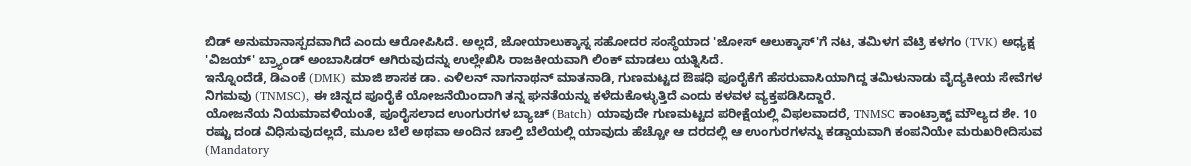ಬಿಡ್ ಅನುಮಾನಾಸ್ಪದವಾಗಿದೆ ಎಂದು ಆರೋಪಿಸಿದೆ. ಅಲ್ಲದೆ, ಜೋಯಾಲುಕ್ಕಾಸ್ನ ಸಹೋದರ ಸಂಸ್ಥೆಯಾದ 'ಜೋಸ್ ಆಲುಕ್ಕಾಸ್'ಗೆ ನಟ, ತಮಿಳಗ ವೆಟ್ರಿ ಕಳಗಂ (TVK) ಅಧ್ಯಕ್ಷ 'ವಿಜಯ್' ಬ್ರ್ಯಾಂಡ್ ಅಂಬಾಸಿಡರ್ ಆಗಿರುವುದನ್ನು ಉಲ್ಲೇಖಿಸಿ ರಾಜಕೀಯವಾಗಿ ಲಿಂಕ್ ಮಾಡಲು ಯತ್ನಿಸಿದೆ.
ಇನ್ನೊಂದೆಡೆ, ಡಿಎಂಕೆ (DMK) ಮಾಜಿ ಶಾಸಕ ಡಾ. ಎಳಿಲನ್ ನಾಗನಾಥನ್ ಮಾತನಾಡಿ, ಗುಣಮಟ್ಟದ ಔಷಧಿ ಪೂರೈಕೆಗೆ ಹೆಸರುವಾಸಿಯಾಗಿದ್ದ ತಮಿಳುನಾಡು ವೈದ್ಯಕೀಯ ಸೇವೆಗಳ ನಿಗಮವು (TNMSC), ಈ ಚಿನ್ನದ ಪೂರೈಕೆ ಯೋಜನೆಯಿಂದಾಗಿ ತನ್ನ ಘನತೆಯನ್ನು ಕಳೆದುಕೊಳ್ಳುತ್ತಿದೆ ಎಂದು ಕಳವಳ ವ್ಯಕ್ತಪಡಿಸಿದ್ದಾರೆ.
ಯೋಜನೆಯ ನಿಯಮಾವಳಿಯಂತೆ, ಪೂರೈಸಲಾದ ಉಂಗುರಗಳ ಬ್ಯಾಚ್ (Batch) ಯಾವುದೇ ಗುಣಮಟ್ಟದ ಪರೀಕ್ಷೆಯಲ್ಲಿ ವಿಫಲವಾದರೆ, TNMSC ಕಾಂಟ್ರಾಕ್ಟ್ ಮೌಲ್ಯದ ಶೇ. 10 ರಷ್ಟು ದಂಡ ವಿಧಿಸುವುದಲ್ಲದೆ, ಮೂಲ ಬೆಲೆ ಅಥವಾ ಅಂದಿನ ಚಾಲ್ತಿ ಬೆಲೆಯಲ್ಲಿ ಯಾವುದು ಹೆಚ್ಚೋ ಆ ದರದಲ್ಲಿ ಆ ಉಂಗುರಗಳನ್ನು ಕಡ್ಡಾಯವಾಗಿ ಕಂಪನಿಯೇ ಮರುಖರೀದಿಸುವ (Mandatory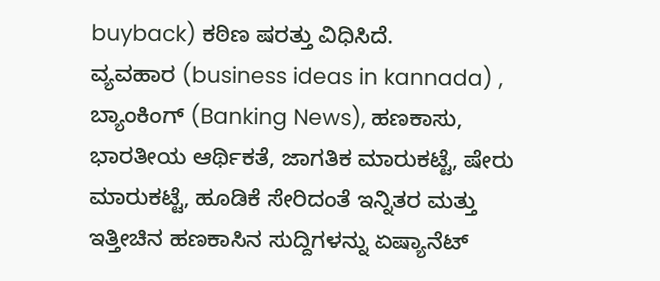buyback) ಕಠಿಣ ಷರತ್ತು ವಿಧಿಸಿದೆ.
ವ್ಯವಹಾರ (business ideas in kannada) , ಬ್ಯಾಂಕಿಂಗ್ (Banking News), ಹಣಕಾಸು, ಭಾರತೀಯ ಆರ್ಥಿಕತೆ, ಜಾಗತಿಕ ಮಾರುಕಟ್ಟೆ, ಷೇರು ಮಾರುಕಟ್ಟೆ, ಹೂಡಿಕೆ ಸೇರಿದಂತೆ ಇನ್ನಿತರ ಮತ್ತು ಇತ್ತೀಚಿನ ಹಣಕಾಸಿನ ಸುದ್ದಿಗಳನ್ನು ಏಷ್ಯಾನೆಟ್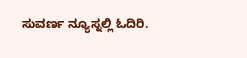ಸುವರ್ಣ ನ್ಯೂಸ್ನಲ್ಲಿ ಓದಿರಿ.